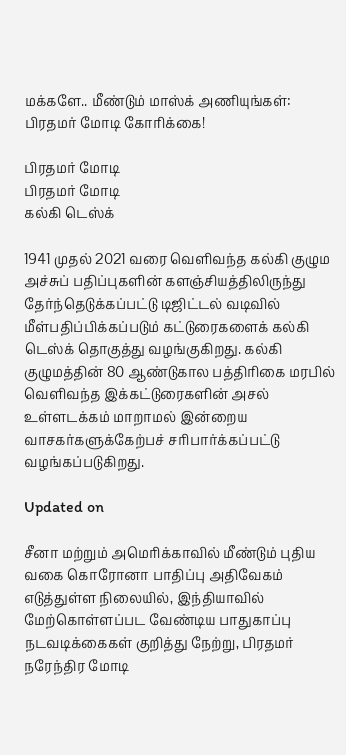மக்களே.. மீண்டும் மாஸ்க் அணியுங்கள்: பிரதமர் மோடி கோரிக்கை!

பிரதமர் மோடி
பிரதமர் மோடி
கல்கி டெஸ்க்

1941 முதல் 2021 வரை வெளிவந்த கல்கி குழும அச்சுப் பதிப்புகளின் களஞ்சியத்திலிருந்து தேர்ந்தெடுக்கப்பட்டு டிஜிட்டல் வடிவில் மீள்பதிப்பிக்கப்படும் கட்டுரைகளைக் கல்கி டெஸ்க் தொகுத்து வழங்குகிறது. கல்கி குழுமத்தின் 80 ஆண்டுகால பத்திரிகை மரபில் வெளிவந்த இக்கட்டுரைகளின் அசல் உள்ளடக்கம் மாறாமல் இன்றைய வாசகர்களுக்கேற்பச் சரிபார்க்கப்பட்டு வழங்கப்படுகிறது.

Updated on

சீனா மற்றும் அமெரிக்காவில் மீண்டும் புதிய வகை கொரோனா பாதிப்பு அதிவேகம் எடுத்துள்ள நிலையில், இந்தியாவில் மேற்கொள்ளப்பட வேண்டிய பாதுகாப்பு நடவடிக்கைகள் குறித்து நேற்று, பிரதமர் நரேந்திர மோடி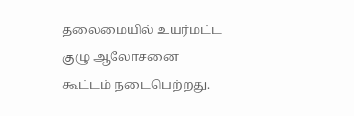தலைமையில் உயர்மட்ட குழு ஆலோசனை கூட்டம் நடைபெற்றது.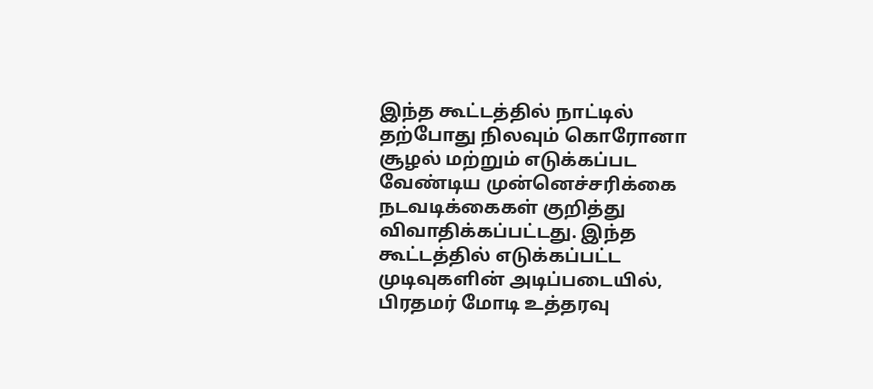இந்த கூட்டத்தில் நாட்டில் தற்போது நிலவும் கொரோனா சூழல் மற்றும் எடுக்கப்பட வேண்டிய முன்னெச்சரிக்கை நடவடிக்கைகள் குறித்து விவாதிக்கப்பட்டது. இந்த கூட்டத்தில் எடுக்கப்பட்ட முடிவுகளின் அடிப்படையில், பிரதமர் மோடி உத்தரவு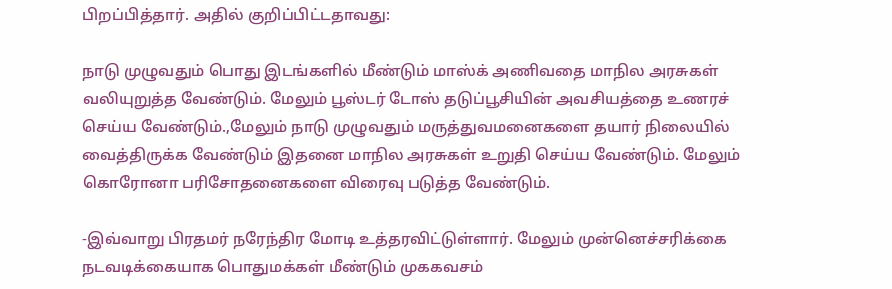பிறப்பித்தார். அதில் குறிப்பிட்டதாவது:

நாடு முழுவதும் பொது இடங்களில் மீண்டும் மாஸ்க் அணிவதை மாநில அரசுகள் வலியுறுத்த வேண்டும். மேலும் பூஸ்டர் டோஸ் தடுப்பூசியின் அவசியத்தை உணரச் செய்ய வேண்டும்.,மேலும் நாடு முழுவதும் மருத்துவமனைகளை தயார் நிலையில் வைத்திருக்க வேண்டும் இதனை மாநில அரசுகள் உறுதி செய்ய வேண்டும். மேலும் கொரோனா பரிசோதனைகளை விரைவு படுத்த வேண்டும்.

-இவ்வாறு பிரதமர் நரேந்திர மோடி உத்தரவிட்டுள்ளார். மேலும் முன்னெச்சரிக்கை நடவடிக்கையாக பொதுமக்கள் மீண்டும் முககவசம்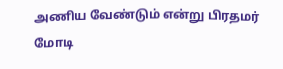அணிய வேண்டும் என்று பிரதமர் மோடி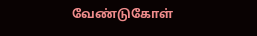வேண்டுகோள்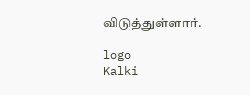விடுத்துள்ளார்.

logo
Kalki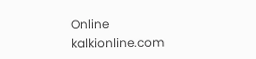Online
kalkionline.com